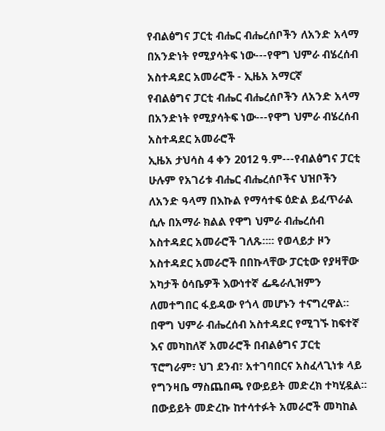የብልፅግና ፓርቲ ብሔር ብሔረሰቦችን ለአንድ አላማ በአንድነት የሚያሳትፍ ነው---የዋግ ህምራ ብሄረሰብ አስተዳደር አመራሮች - ኢዜአ አማርኛ
የብልፅግና ፓርቲ ብሔር ብሔረሰቦችን ለአንድ አላማ በአንድነት የሚያሳትፍ ነው---የዋግ ህምራ ብሄረሰብ አስተዳደር አመራሮች
ኢዜአ ታህሳስ 4 ቀን 2012 ዓ.ም---የብልፅግና ፓርቲ ሁሉም የአገሪቱ ብሔር ብሔረሰቦችና ህዝቦችን ለአንድ ዓላማ በእኩል የማሳተፍ ዕድል ይፈጥራል ሲሉ በአማራ ክልል የዋግ ህምራ ብሔረሰብ አስተዳደር አመራሮች ገለጹ።፡፡ የወላይታ ዞን አስተዳደር አመራሮች በበኩላቸው ፓርቲው የያዛቸው አካታች ዕሳቤዎች እውነተኛ ፌዴራሊዝምን ለመተግበር ፋይዳው የጎላ መሆኑን ተናግረዋል። በዋግ ህምራ ብሔረሰብ አስተዳደር የሚገኙ ከፍተኛ እና መካከለኛ አመራሮች በብልፅግና ፓርቲ ፕሮግራም፣ ህገ ደንብ፣ አተገባበርና አስፈላጊነቱ ላይ የግንዛቤ ማስጨበጫ የውይይት መድረክ ተካሂዷል፡፡ በውይይት መድረኩ ከተሳተፉት አመራሮች መካከል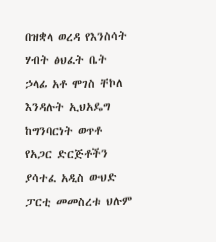በዝቋላ ወረዳ የእንስሳት ሃብት ፅህፈት ቤት ኃላፊ አቶ ሞገስ ቸኮለ እንዳሉት ኢህአዴግ ከግንባርነት ወጥቶ የአጋር ድርጅቶችን ያሳተፈ አዲስ ውህድ ፓርቲ መመስረቱ ህሉም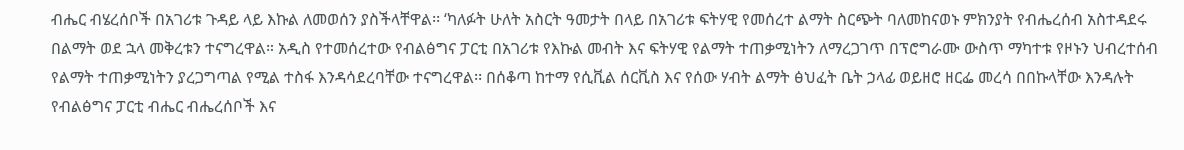ብሔር ብሄረሰቦች በአገሪቱ ጉዳይ ላይ እኩል ለመወሰን ያስችላቸዋል፡፡ ‘ካለፉት ሁለት አስርት ዓመታት በላይ በአገሪቱ ፍትሃዊ የመሰረተ ልማት ስርጭት ባለመከናወኑ ምክንያት የብሔረሰብ አስተዳደሩ በልማት ወደ ኋላ መቅረቱን ተናግረዋል። አዲስ የተመሰረተው የብልፅግና ፓርቲ በአገሪቱ የእኩል መብት እና ፍትሃዊ የልማት ተጠቃሚነትን ለማረጋገጥ በፕሮግራሙ ውስጥ ማካተቱ የዞኑን ህብረተሰብ የልማት ተጠቃሚነትን ያረጋግጣል የሚል ተስፋ እንዳሳደረባቸው ተናግረዋል፡፡ በሰቆጣ ከተማ የሲቪል ሰርቪስ እና የሰው ሃብት ልማት ፅህፈት ቤት ኃላፊ ወይዘሮ ዘርፌ መረሳ በበኩላቸው እንዳሉት የብልፅግና ፓርቲ ብሔር ብሔረሰቦች እና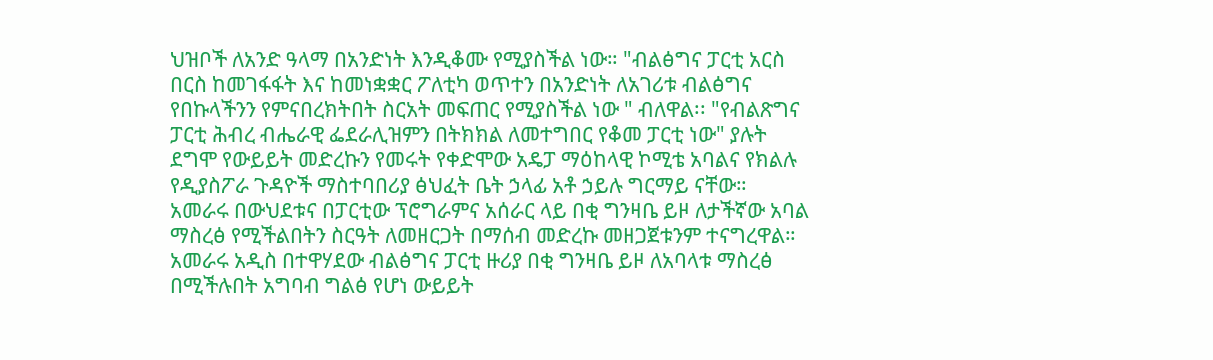ህዝቦች ለአንድ ዓላማ በአንድነት እንዲቆሙ የሚያስችል ነው። "ብልፅግና ፓርቲ አርስ በርስ ከመገፋፋት እና ከመነቋቋር ፖለቲካ ወጥተን በአንድነት ለአገሪቱ ብልፅግና የበኩላችንን የምናበረክትበት ስርአት መፍጠር የሚያስችል ነው " ብለዋል፡፡ "የብልጽግና ፓርቲ ሕብረ ብሔራዊ ፌደራሊዝምን በትክክል ለመተግበር የቆመ ፓርቲ ነው" ያሉት ደግሞ የውይይት መድረኩን የመሩት የቀድሞው አዴፓ ማዕከላዊ ኮሚቴ አባልና የክልሉ የዲያስፖራ ጉዳዮች ማስተባበሪያ ፅህፈት ቤት ኃላፊ አቶ ኃይሉ ግርማይ ናቸው። አመራሩ በውህደቱና በፓርቲው ፕሮግራምና አሰራር ላይ በቂ ግንዛቤ ይዞ ለታችኛው አባል ማስረፅ የሚችልበትን ስርዓት ለመዘርጋት በማሰብ መድረኩ መዘጋጀቱንም ተናግረዋል። አመራሩ አዲስ በተዋሃደው ብልፅግና ፓርቲ ዙሪያ በቂ ግንዛቤ ይዞ ለአባላቱ ማስረፅ በሚችሉበት አግባብ ግልፅ የሆነ ውይይት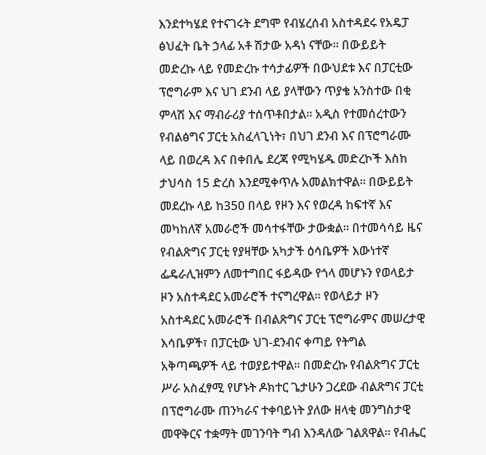እንደተካሄደ የተናገሩት ደግሞ የብሄረሰብ አስተዳደሩ የአዴፓ ፅህፈት ቤት ኃላፊ አቶ ሽታው አዳነ ናቸው፡፡ በውይይት መድረኩ ላይ የመድረኩ ተሳታፊዎች በውህደቱ እና በፓርቲው ፕሮግራም እና ህገ ደንብ ላይ ያላቸውን ጥያቄ አንስተው በቂ ምላሽ እና ማብራሪያ ተሰጥቶበታል፡፡ አዲስ የተመሰረተውን የብልፅግና ፓርቲ አስፈላጊነት፣ በህገ ደንብ እና በፕሮግራሙ ላይ በወረዳ እና በቀበሌ ደረጃ የሚካሄዱ መድረኮች እስከ ታህሳስ 15 ድረስ እንደሚቀጥሉ አመልክተዋል። በውይይት መደረኩ ላይ ከ350 በላይ የዞን እና የወረዳ ከፍተኛ እና መካከለኛ አመራሮች መሳተፋቸው ታውቋል። በተመሳሳይ ዜና የብልጽግና ፓርቲ የያዛቸው አካታች ዕሳቤዎች እውነተኛ ፌዴራሊዝምን ለመተግበር ፋይዳው የጎላ መሆኑን የወላይታ ዞን አስተዳደር አመራሮች ተናግረዋል። የወላይታ ዞን አስተዳደር አመራሮች በብልጽግና ፓርቲ ፕሮግራምና መሠረታዊ እሳቤዎች፣ በፓርቲው ህገ-ደንብና ቀጣይ የትግል አቅጣጫዎች ላይ ተወያይተዋል። በመድረኩ የብልጽግና ፓርቲ ሥራ አስፈፃሚ የሆኑት ዶክተር ጌታሁን ጋረደው ብልጽግና ፓርቲ በፕሮግራሙ ጠንካራና ተቀባይነት ያለው ዘላቂ መንግስታዊ መዋቅርና ተቋማት መገንባት ግብ እንዳለው ገልጸዋል። የብሔር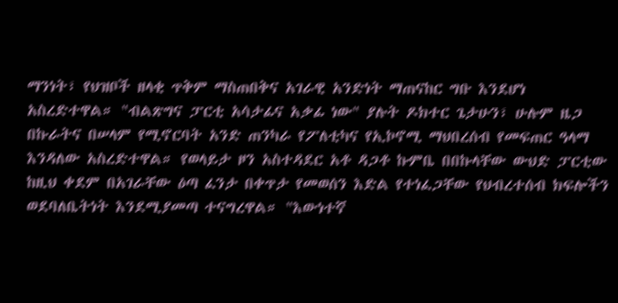ማንነት፣ የህዝቦች ዘላቂ ጥቅም ማስጠበቅና አገራዊ አንድነት ማጠናከር ግቡ እንደሆነ አስረድተዋል። "ብልጽግና ፓርቲ አሳታፊና አቃፊ ነው" ያሉት ዶክተር ጌታሁን፣ ሁሉም ዜጋ በኩራትና በሠላም የሚኖርባት አንድ ጠንካራ የፖለቲካና የኢኮኖሚ ማህበረሰብ የመፍጠር ዓላማ እንዳለው አስረድተዋል። የወላይታ ዞን አስተዳደር አቶ ዳጋቶ ኩምቤ በበኩላቸው ውህድ ፓርቲው ከዚህ ቀደም በአገራቸው ዕጣ ፈንታ በቀጥታ የመወሰን እድል የተነፈጋቸው የህብረተሰብ ክፍሎችን ወደባለቤትነት እንደሚያመጣ ተናግረዋል። "እውነተኛ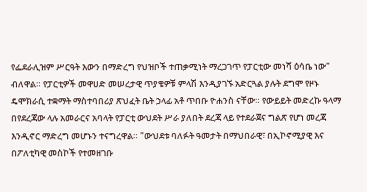የፌደራሊዝም ሥርዓት እውን በማድረግ የህዝቦች ተጠቃሚነት ማረጋገጥ የፓርቲው መነሻ ዕሳቤ ነው" ብለዋል። የፓርቲዎች መዋሀድ መሠረታዊ ጥያቄዎቹ ምላሽ እንዲያገኙ አድርጓል ያሉት ደግሞ የዞኑ ዴሞክራሲ ተቋማት ማስተባበሪያ ጽህፈት ቤት ኃላፊ አቶ ጥበቡ ዮሐንስ ናቸው። የውይይት መድረኩ ዓላማ በየደረጃው ላሉ አመራርና አባላት የፓርቲ ውህደት ሥራ ያለበት ደረጃ ላይ የተደራጀና ግልጽ የሆነ መረጃ እንዲኖር ማድረግ መሆኑን ተናግረዋል። "ውህደቱ ባለፉት ዓመታት በማህበራዊ፣ በኢኮኖሚያዊ እና በፖለቲካዊ መስኮች የተመዘገቡ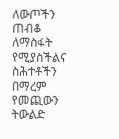ለውጦችን ጠብቆ ለማስፋት የሚያስችልና ስሕተቶችን በማረም የመጪውን ትውልድ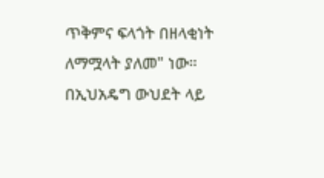ጥቅምና ፍላጎት በዘላቂነት ለማሟላት ያለመ" ነው። በኢህአዴግ ውህደት ላይ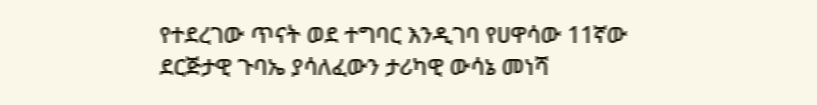የተደረገው ጥናት ወደ ተግባር እንዲገባ የሀዋሳው 11ኛው ደርጅታዊ ጉባኤ ያሳለፈውን ታሪካዊ ውሳኔ መነሻ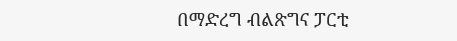በማድረግ ብልጽግና ፓርቲ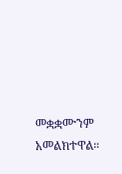መቋቋሙንም አመልክተዋል።